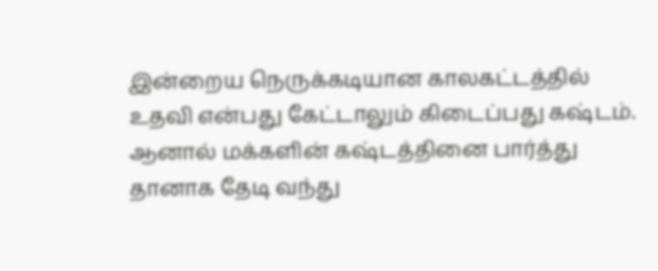இன்றைய நெருக்கடியான காலகட்டத்தில் உதவி என்பது கேட்டாலும் கிடைப்பது கஷ்டம். ஆனால் மக்களின் கஷ்டத்தினை பார்த்து தானாக தேடி வந்து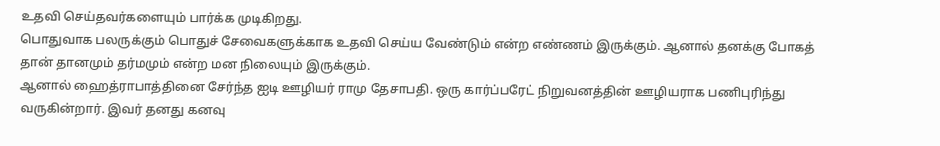உதவி செய்தவர்களையும் பார்க்க முடிகிறது.
பொதுவாக பலருக்கும் பொதுச் சேவைகளுக்காக உதவி செய்ய வேண்டும் என்ற எண்ணம் இருக்கும். ஆனால் தனக்கு போகத் தான் தானமும் தர்மமும் என்ற மன நிலையும் இருக்கும்.
ஆனால் ஹைத்ராபாத்தினை சேர்ந்த ஐடி ஊழியர் ராமு தேசாபதி. ஒரு கார்ப்பரேட் நிறுவனத்தின் ஊழியராக பணிபுரிந்து வருகின்றார். இவர் தனது கனவு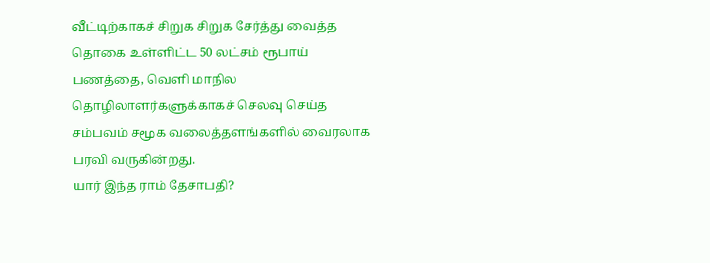வீட்டிற்காகச் சிறுக சிறுக சேர்த்து வைத்த தொகை உள்ளிட்ட 50 லட்சம் ரூபாய் பணத்தை, வெளி மாநில தொழிலாளர்களுக்காகச் செலவு செய்த சம்பவம் சமூக வலைத்தளங்களில் வைரலாக பரவி வருகின்றது.
யார் இந்த ராம் தேசாபதி?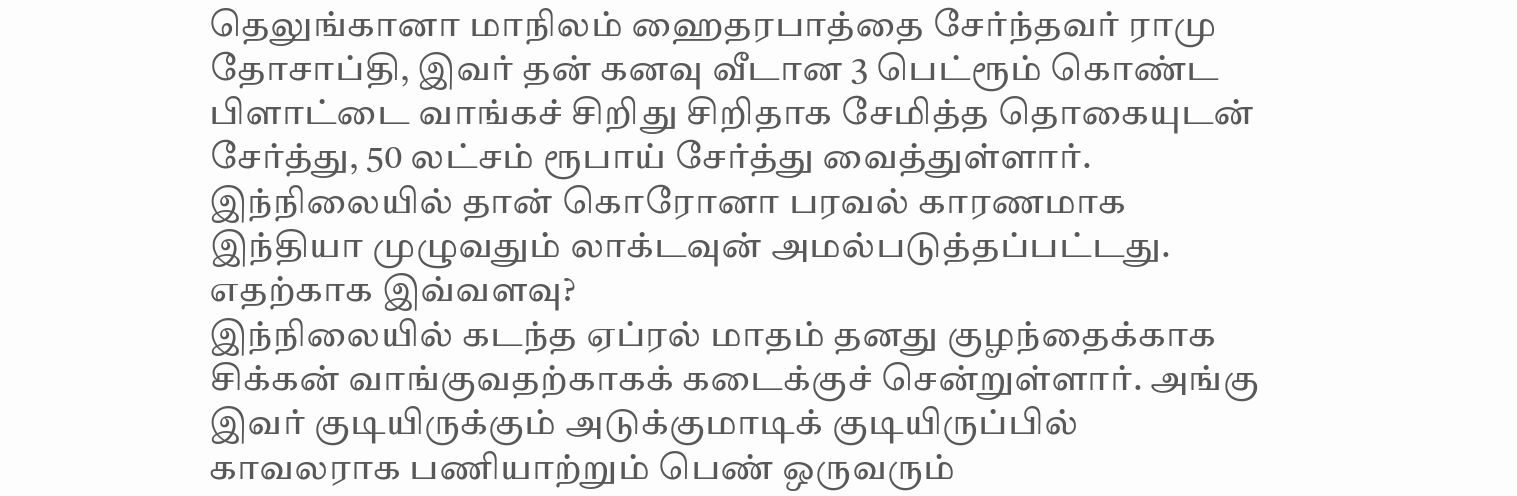தெலுங்கானா மாநிலம் ஹைதரபாத்தை சேர்ந்தவர் ராமு தோசாப்தி, இவர் தன் கனவு வீடான 3 பெட்ரூம் கொண்ட பிளாட்டை வாங்கச் சிறிது சிறிதாக சேமித்த தொகையுடன் சேர்த்து, 50 லட்சம் ரூபாய் சேர்த்து வைத்துள்ளார். இந்நிலையில் தான் கொரோனா பரவல் காரணமாக இந்தியா முழுவதும் லாக்டவுன் அமல்படுத்தப்பட்டது.
எதற்காக இவ்வளவு?
இந்நிலையில் கடந்த ஏப்ரல் மாதம் தனது குழந்தைக்காக சிக்கன் வாங்குவதற்காகக் கடைக்குச் சென்றுள்ளார். அங்கு இவர் குடியிருக்கும் அடுக்குமாடிக் குடியிருப்பில் காவலராக பணியாற்றும் பெண் ஒருவரும்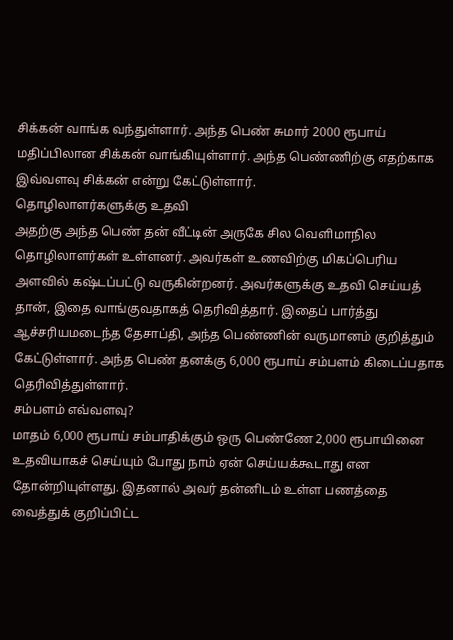சிக்கன் வாங்க வந்துள்ளார். அந்த பெண் சுமார் 2000 ரூபாய் மதிப்பிலான சிக்கன் வாங்கியுள்ளார். அந்த பெண்ணிற்கு எதற்காக இவ்வளவு சிக்கன் என்று கேட்டுள்ளார்.
தொழிலாளர்களுக்கு உதவி
அதற்கு அந்த பெண் தன் வீட்டின் அருகே சில வெளிமாநில தொழிலாளர்கள் உள்ளனர். அவர்கள் உணவிற்கு மிகப்பெரிய அளவில் கஷ்டப்பட்டு வருகின்றனர். அவர்களுக்கு உதவி செய்யத் தான், இதை வாங்குவதாகத் தெரிவித்தார். இதைப் பார்த்து ஆச்சரியமடைந்த தேசாப்தி, அந்த பெண்ணின் வருமானம் குறித்தும் கேட்டுள்ளார். அந்த பெண் தனக்கு 6,000 ரூபாய் சம்பளம் கிடைப்பதாக தெரிவித்துள்ளார்.
சம்பளம் எவ்வளவு?
மாதம் 6,000 ரூபாய் சம்பாதிக்கும் ஒரு பெண்ணே 2,000 ரூபாயினை உதவியாகச் செய்யும் போது நாம் ஏன் செய்யக்கூடாது என தோன்றியுள்ளது. இதனால் அவர் தன்னிடம் உள்ள பணத்தை வைத்துக் குறிப்பிட்ட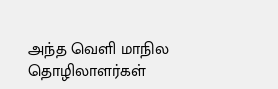அந்த வெளி மாநில தொழிலாளர்கள்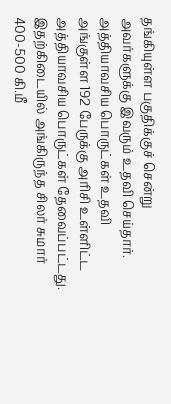தங்கியுள்ள பகுதிக்குச் சென்று அவர்களுக்கு இவரும் உதவி செய்தார்.
அத்தியாவசிய பொருட்கள் உதவி
அங்குள்ள 192 பேருக்கு அரிசி உள்ளிட்ட அத்தியாவசிய பொருட்கள் தேவைப்பட்டது. இதற்கிடையில் அங்கிருந்த சிலர் சுமார் 400-500 கி.மீ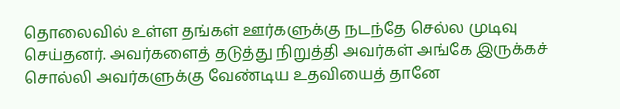தொலைவில் உள்ள தங்கள் ஊர்களுக்கு நடந்தே செல்ல முடிவு செய்தனர். அவர்களைத் தடுத்து நிறுத்தி அவர்கள் அங்கே இருக்கச் சொல்லி அவர்களுக்கு வேண்டிய உதவியைத் தானே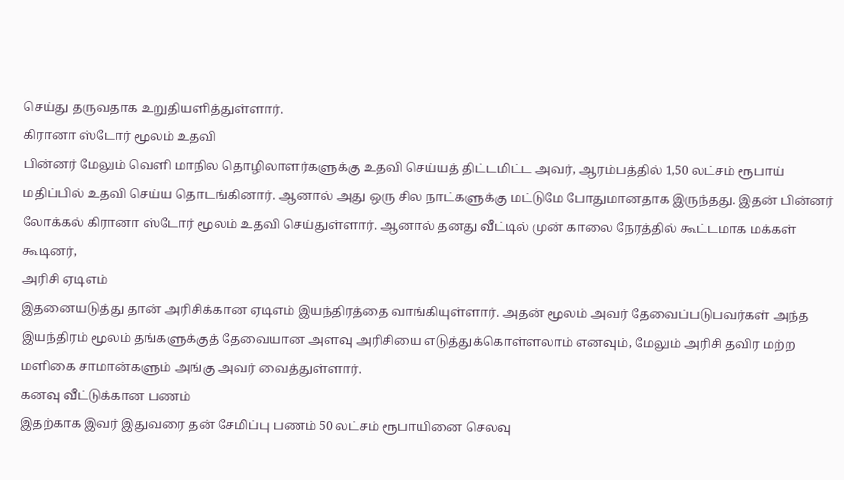செய்து தருவதாக உறுதியளித்துள்ளார்.
கிரானா ஸ்டோர் மூலம் உதவி
பின்னர் மேலும் வெளி மாநில தொழிலாளர்களுக்கு உதவி செய்யத் திட்டமிட்ட அவர், ஆரம்பத்தில் 1,50 லட்சம் ரூபாய் மதிப்பில் உதவி செய்ய தொடங்கினார். ஆனால் அது ஒரு சில நாட்களுக்கு மட்டுமே போதுமானதாக இருந்தது. இதன் பின்னர் லோக்கல் கிரானா ஸ்டோர் மூலம் உதவி செய்துள்ளார். ஆனால் தனது வீட்டில் முன் காலை நேரத்தில் கூட்டமாக மக்கள் கூடினர்,
அரிசி ஏடிஎம்
இதனையடுத்து தான் அரிசிக்கான ஏடிஎம் இயந்திரத்தை வாங்கியுள்ளார். அதன் மூலம் அவர் தேவைப்படுபவர்கள் அந்த இயந்திரம் மூலம் தங்களுக்குத் தேவையான அளவு அரிசியை எடுத்துக்கொள்ளலாம் எனவும், மேலும் அரிசி தவிர மற்ற மளிகை சாமான்களும் அங்கு அவர் வைத்துள்ளார்.
கனவு வீட்டுக்கான பணம்
இதற்காக இவர் இதுவரை தன் சேமிப்பு பணம் 50 லட்சம் ரூபாயினை செலவு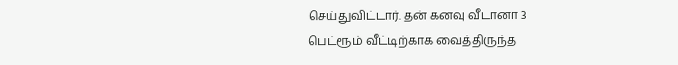செய்துவிட்டார். தன் கனவு வீடானா 3 பெட்ரூம் வீட்டிற்காக வைத்திருந்த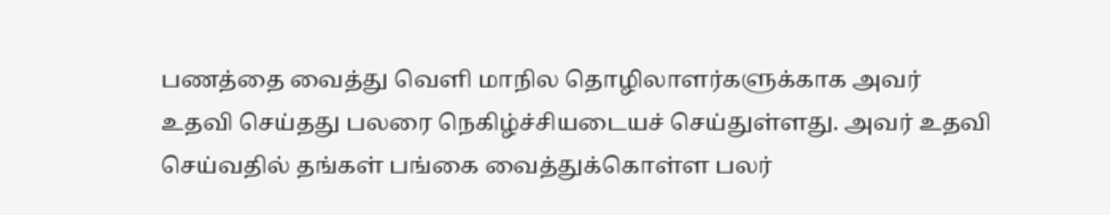பணத்தை வைத்து வெளி மாநில தொழிலாளர்களுக்காக அவர் உதவி செய்தது பலரை நெகிழ்ச்சியடையச் செய்துள்ளது. அவர் உதவி செய்வதில் தங்கள் பங்கை வைத்துக்கொள்ள பலர்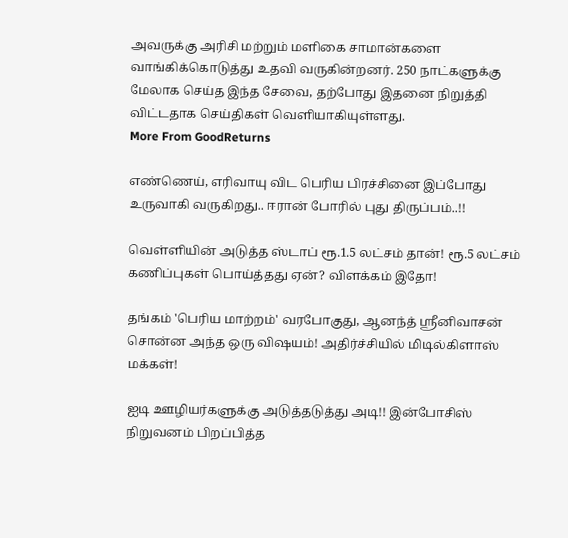அவருக்கு அரிசி மற்றும் மளிகை சாமான்களை வாங்கிக்கொடுத்து உதவி வருகின்றனர். 250 நாட்களுக்கு மேலாக செய்த இந்த சேவை, தற்போது இதனை நிறுத்தி விட்டதாக செய்திகள் வெளியாகியுள்ளது.
More From GoodReturns

எண்ணெய், எரிவாயு விட பெரிய பிரச்சினை இப்போது உருவாகி வருகிறது.. ஈரான் போரில் புது திருப்பம்..!!

வெள்ளியின் அடுத்த ஸ்டாப் ரூ.1.5 லட்சம் தான்! ரூ.5 லட்சம் கணிப்புகள் பொய்த்தது ஏன்? விளக்கம் இதோ!

தங்கம் 'பெரிய மாற்றம்' வரபோகுது, ஆனந்த் ஸ்ரீனிவாசன் சொன்ன அந்த ஒரு விஷயம்! அதிர்ச்சியில் மிடில்கிளாஸ் மக்கள்!

ஐடி ஊழியர்களுக்கு அடுத்தடுத்து அடி!! இன்போசிஸ் நிறுவனம் பிறப்பித்த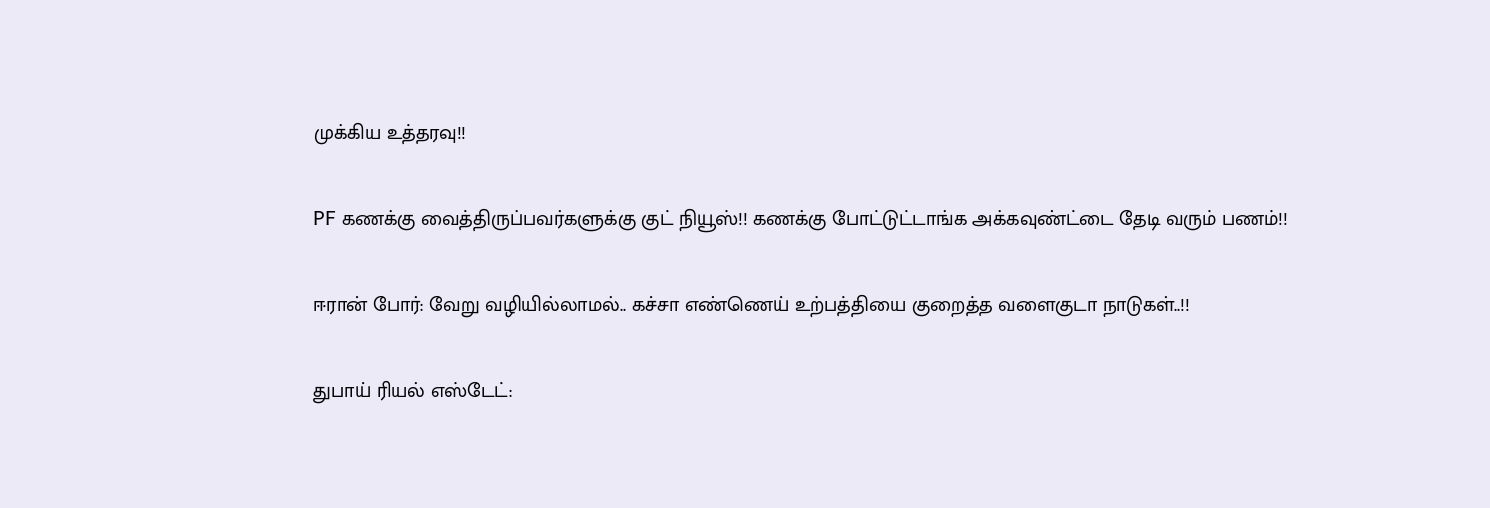முக்கிய உத்தரவு!!

PF கணக்கு வைத்திருப்பவர்களுக்கு குட் நியூஸ்!! கணக்கு போட்டுட்டாங்க அக்கவுண்ட்டை தேடி வரும் பணம்!!

ஈரான் போர்: வேறு வழியில்லாமல்.. கச்சா எண்ணெய் உற்பத்தியை குறைத்த வளைகுடா நாடுகள்..!!

துபாய் ரியல் எஸ்டேட்: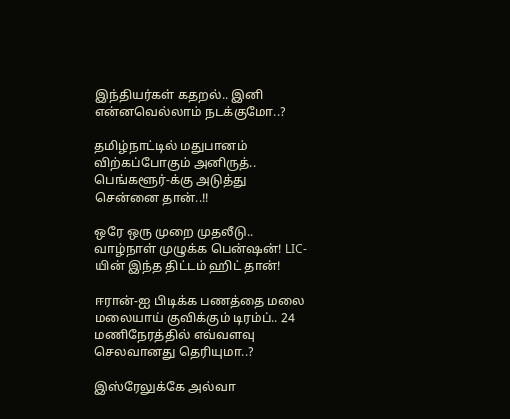இந்தியர்கள் கதறல்.. இனி என்னவெல்லாம் நடக்குமோ..?

தமிழ்நாட்டில் மதுபானம் விற்கப்போகும் அனிருத்.. பெங்களூர்-க்கு அடுத்து சென்னை தான்..!!

ஒரே ஒரு முறை முதலீடு.. வாழ்நாள் முழுக்க பென்ஷன்! LIC-யின் இந்த திட்டம் ஹிட் தான்!

ஈரான்-ஐ பிடிக்க பணத்தை மலை மலையாய் குவிக்கும் டிரம்ப்.. 24 மணிநேரத்தில் எவ்வளவு செலவானது தெரியுமா..?

இஸ்ரேலுக்கே அல்வா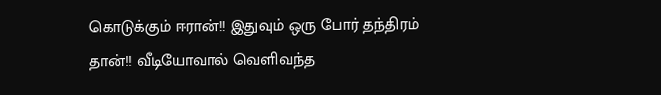கொடுக்கும் ஈரான்!! இதுவும் ஒரு போர் தந்திரம் தான்!! வீடியோவால் வெளிவந்த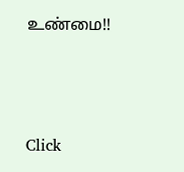உண்மை!!



Click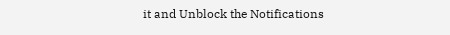it and Unblock the Notifications